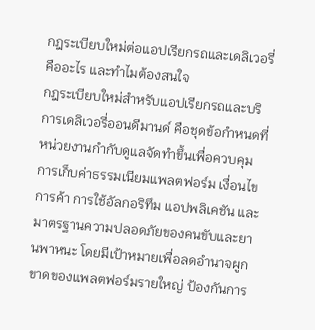กฎระเบียบใหม่ต่อแอปเรียกรถและเดลิเวอรี่ คืออะไร และทำไมต้องสนใจ
กฎระเบียบใหม่สำหรับแอปเรียกรถและบริการเดลิเวอรี่ออนดีมานด์ คือชุดข้อกำหนดที่หน่วยงานกำกับดูแลจัดทำขึ้นเพื่อควบคุมการเก็บค่าธรรมเนียมแพลตฟอร์ม เงื่อนไขการค้า การใช้อัลกอริทึม แอปพลิเคชัน และมาตรฐานความปลอดภัยของคนขับและยานพาหนะ โดยมีเป้าหมายเพื่อลดอำนาจผูกขาดของแพลตฟอร์มรายใหญ่ ป้องกันการ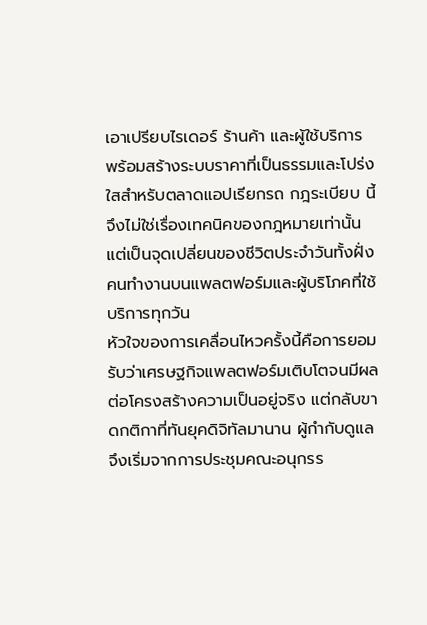เอาเปรียบไรเดอร์ ร้านค้า และผู้ใช้บริการ พร้อมสร้างระบบราคาที่เป็นธรรมและโปร่งใสสำหรับตลาดแอปเรียกรถ กฎระเบียบ นี้จึงไม่ใช่เรื่องเทคนิคของกฎหมายเท่านั้น แต่เป็นจุดเปลี่ยนของชีวิตประจำวันทั้งฝั่งคนทำงานบนแพลตฟอร์มและผู้บริโภคที่ใช้บริการทุกวัน
หัวใจของการเคลื่อนไหวครั้งนี้คือการยอมรับว่าเศรษฐกิจแพลตฟอร์มเติบโตจนมีผลต่อโครงสร้างความเป็นอยู่จริง แต่กลับขาดกติกาที่ทันยุคดิจิทัลมานาน ผู้กำกับดูแลจึงเริ่มจากการประชุมคณะอนุกรร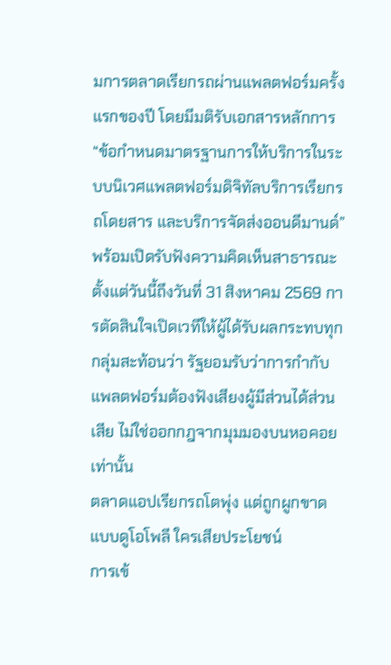มการตลาดเรียกรถผ่านแพลตฟอร์มครั้งแรกของปี โดยมีมติรับเอกสารหลักการ “ข้อกำหนดมาตรฐานการให้บริการในระบบนิเวศแพลตฟอร์มดิจิทัลบริการเรียกรถโดยสาร และบริการจัดส่งออนดีมานด์” พร้อมเปิดรับฟังความคิดเห็นสาธารณะตั้งแต่วันนี้ถึงวันที่ 31 สิงหาคม 2569 การตัดสินใจเปิดเวทีให้ผู้ได้รับผลกระทบทุกกลุ่มสะท้อนว่า รัฐยอมรับว่าการกำกับแพลตฟอร์มต้องฟังเสียงผู้มีส่วนได้ส่วนเสีย ไม่ใช่ออกกฎจากมุมมองบนหอคอยเท่านั้น
ตลาดแอปเรียกรถโตพุ่ง แต่ถูกผูกขาดแบบดูโอโพลี ใครเสียประโยชน์
การเข้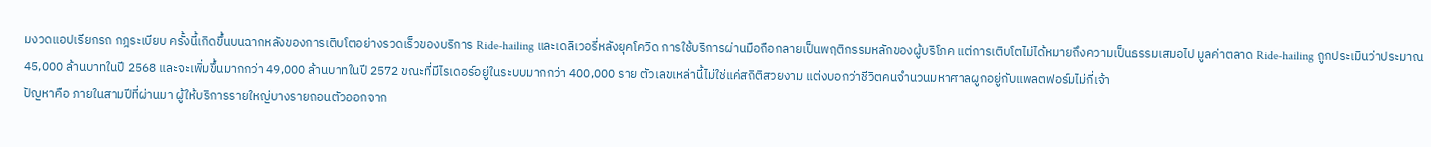มงวดแอปเรียกรถ กฎระเบียบ ครั้งนี้เกิดขึ้นบนฉากหลังของการเติบโตอย่างรวดเร็วของบริการ Ride-hailing และเดลิเวอรี่หลังยุคโควิด การใช้บริการผ่านมือถือกลายเป็นพฤติกรรมหลักของผู้บริโภค แต่การเติบโตไม่ได้หมายถึงความเป็นธรรมเสมอไป มูลค่าตลาด Ride-hailing ถูกประเมินว่าประมาณ 45,000 ล้านบาทในปี 2568 และจะเพิ่มขึ้นมากกว่า 49,000 ล้านบาทในปี 2572 ขณะที่มีไรเดอร์อยู่ในระบบมากกว่า 400,000 ราย ตัวเลขเหล่านี้ไม่ใช่แค่สถิติสวยงาม แต่งบอกว่าชีวิตคนจำนวนมหาศาลผูกอยู่กับแพลตฟอร์มไม่กี่เจ้า
ปัญหาคือ ภายในสามปีที่ผ่านมา ผู้ให้บริการรายใหญ่บางรายถอนตัวออกจาก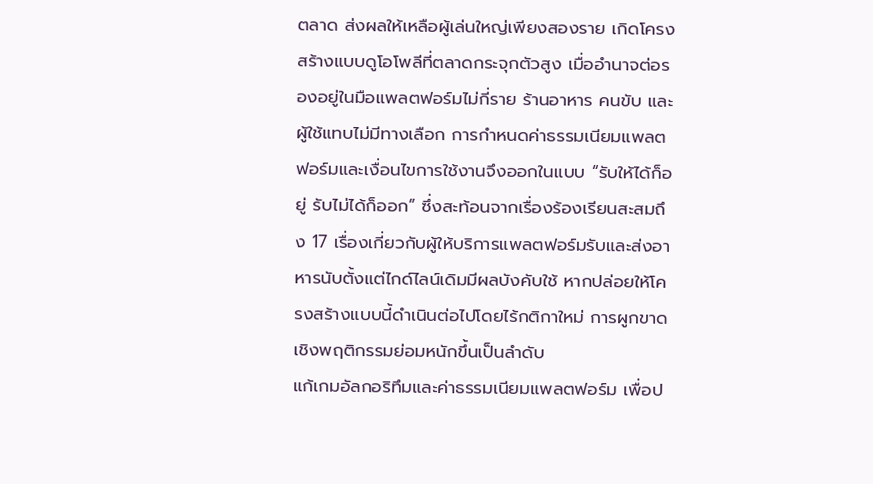ตลาด ส่งผลให้เหลือผู้เล่นใหญ่เพียงสองราย เกิดโครงสร้างแบบดูโอโพลีที่ตลาดกระจุกตัวสูง เมื่ออำนาจต่อรองอยู่ในมือแพลตฟอร์มไม่กี่ราย ร้านอาหาร คนขับ และผู้ใช้แทบไม่มีทางเลือก การกำหนดค่าธรรมเนียมแพลตฟอร์มและเงื่อนไขการใช้งานจึงออกในแบบ “รับให้ได้ก็อยู่ รับไม่ได้ก็ออก” ซึ่งสะท้อนจากเรื่องร้องเรียนสะสมถึง 17 เรื่องเกี่ยวกับผู้ให้บริการแพลตฟอร์มรับและส่งอาหารนับตั้งแต่ไกด์ไลน์เดิมมีผลบังคับใช้ หากปล่อยให้โครงสร้างแบบนี้ดำเนินต่อไปโดยไร้กติกาใหม่ การผูกขาดเชิงพฤติกรรมย่อมหนักขึ้นเป็นลำดับ
แก้เกมอัลกอริทึมและค่าธรรมเนียมแพลตฟอร์ม เพื่อป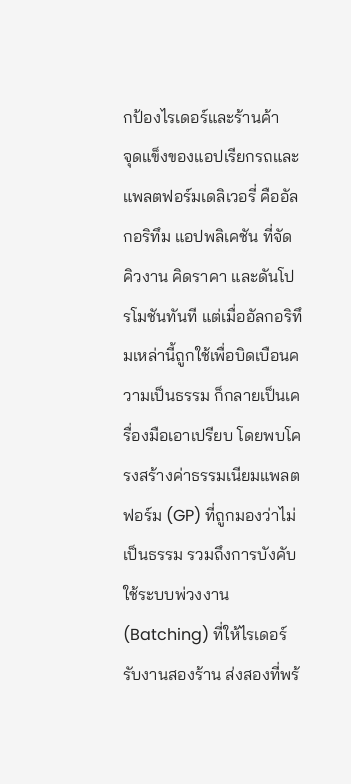กป้องไรเดอร์และร้านค้า
จุดแข็งของแอปเรียกรถและแพลตฟอร์มเดลิเวอรี่ คืออัลกอริทึม แอปพลิเคชัน ที่จัดคิวงาน คิดราคา และดันโปรโมชันทันที แต่เมื่ออัลกอริทึมเหล่านี้ถูกใช้เพื่อบิดเบือนความเป็นธรรม ก็กลายเป็นเครื่องมือเอาเปรียบ โดยพบโครงสร้างค่าธรรมเนียมแพลตฟอร์ม (GP) ที่ถูกมองว่าไม่เป็นธรรม รวมถึงการบังคับใช้ระบบพ่วงงาน (Batching) ที่ให้ไรเดอร์รับงานสองร้าน ส่งสองที่พร้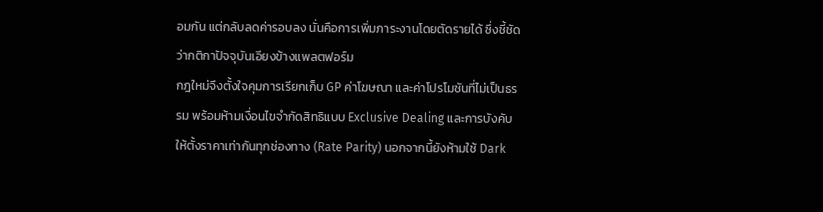อมกัน แต่กลับลดค่ารอบลง นั่นคือการเพิ่มภาระงานโดยตัดรายได้ ซึ่งชี้ชัดว่ากติกาปัจจุบันเอียงข้างแพลตฟอร์ม
กฎใหม่จึงตั้งใจคุมการเรียกเก็บ GP ค่าโฆษณา และค่าโปรโมชันที่ไม่เป็นธรรม พร้อมห้ามเงื่อนไขจำกัดสิทธิแบบ Exclusive Dealing และการบังคับให้ตั้งราคาเท่ากันทุกช่องทาง (Rate Parity) นอกจากนี้ยังห้ามใช้ Dark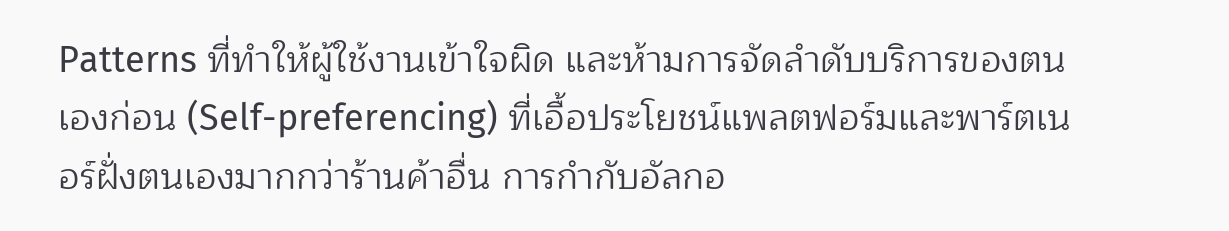Patterns ที่ทำให้ผู้ใช้งานเข้าใจผิด และห้ามการจัดลำดับบริการของตนเองก่อน (Self-preferencing) ที่เอื้อประโยชน์แพลตฟอร์มและพาร์ตเนอร์ฝั่งตนเองมากกว่าร้านค้าอื่น การกำกับอัลกอ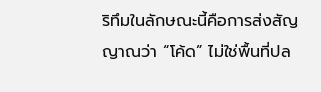ริทึมในลักษณะนี้คือการส่งสัญญาณว่า “โค้ด” ไม่ใช่พื้นที่ปล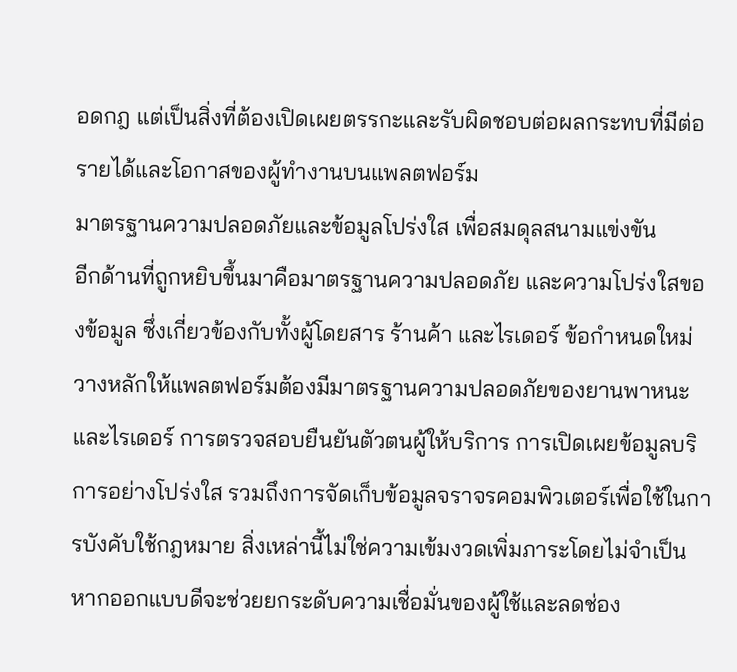อดกฎ เเต่เป็นสิ่งที่ต้องเปิดเผยตรรกะและรับผิดชอบต่อผลกระทบที่มีต่อรายได้และโอกาสของผู้ทำงานบนแพลตฟอร์ม
มาตรฐานความปลอดภัยและข้อมูลโปร่งใส เพื่อสมดุลสนามแข่งขัน
อีกด้านที่ถูกหยิบขึ้นมาคือมาตรฐานความปลอดภัย และความโปร่งใสของข้อมูล ซึ่งเกี่ยวข้องกับทั้งผู้โดยสาร ร้านค้า และไรเดอร์ ข้อกำหนดใหม่วางหลักให้แพลตฟอร์มต้องมีมาตรฐานความปลอดภัยของยานพาหนะและไรเดอร์ การตรวจสอบยืนยันตัวตนผู้ให้บริการ การเปิดเผยข้อมูลบริการอย่างโปร่งใส รวมถึงการจัดเก็บข้อมูลจราจรคอมพิวเตอร์เพื่อใช้ในการบังคับใช้กฎหมาย สิ่งเหล่านี้ไม่ใช่ความเข้มงวดเพิ่มภาระโดยไม่จำเป็น หากออกแบบดีจะช่วยยกระดับความเชื่อมั่นของผู้ใช้และลดช่อง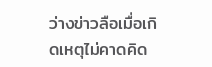ว่างข่าวลือเมื่อเกิดเหตุไม่คาดคิด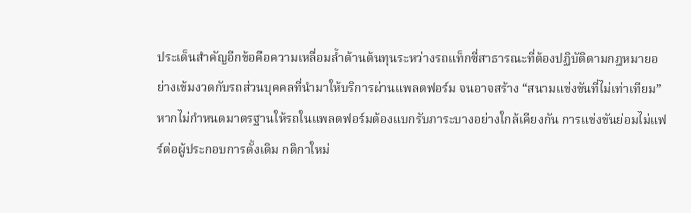ประเด็นสำคัญอีกข้อคือความเหลื่อมล้ำด้านต้นทุนระหว่างรถแท็กซี่สาธารณะที่ต้องปฏิบัติตามกฎหมายอย่างเข้มงวดกับรถส่วนบุคคลที่นำมาให้บริการผ่านแพลตฟอร์ม จนอาจสร้าง “สนามแข่งขันที่ไม่เท่าเทียม” หากไม่กำหนดมาตรฐานให้รถในแพลตฟอร์มต้องแบกรับภาระบางอย่างใกล้เคียงกัน การแข่งขันย่อมไม่แฟร์ต่อผู้ประกอบการดั้งเดิม กติกาใหม่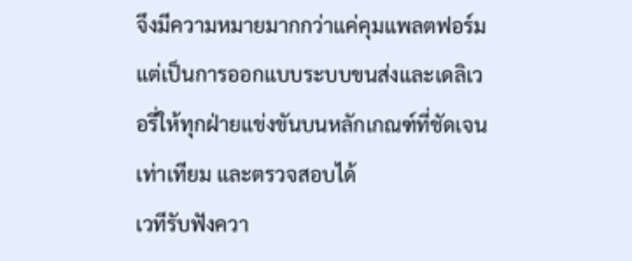จึงมีความหมายมากกว่าแค่คุมแพลตฟอร์ม แต่เป็นการออกแบบระบบขนส่งและเดลิเวอรี่ให้ทุกฝ่ายแข่งขันบนหลักเกณฑ์ที่ชัดเจน เท่าเทียม และตรวจสอบได้
เวทีรับฟังควา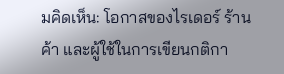มคิดเห็น: โอกาสของไรเดอร์ ร้านค้า และผู้ใช้ในการเขียนกติกา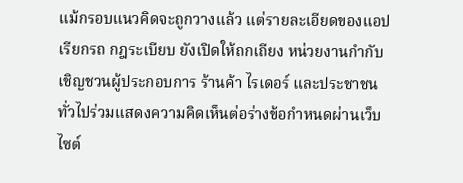แม้กรอบแนวคิดจะถูกวางแล้ว แต่รายละเอียดของแอปเรียกรถ กฎระเบียบ ยังเปิดให้ถกเถียง หน่วยงานกำกับเชิญชวนผู้ประกอบการ ร้านค้า ไรเดอร์ และประชาชนทั่วไปร่วมแสดงความคิดเห็นต่อร่างข้อกำหนดผ่านเว็บไซต์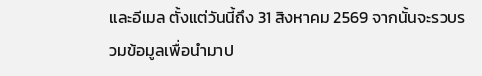และอีเมล ตั้งแต่วันนี้ถึง 31 สิงหาคม 2569 จากนั้นจะรวบรวมข้อมูลเพื่อนำมาป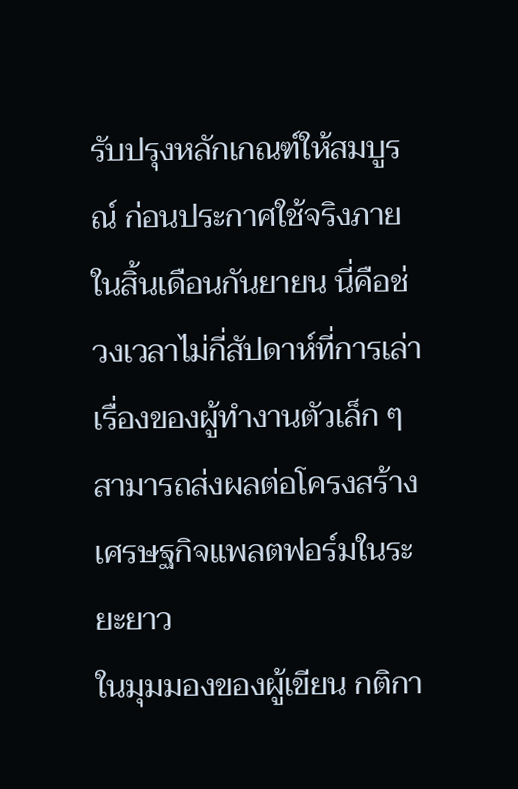รับปรุงหลักเกณฑ์ให้สมบูรณ์ ก่อนประกาศใช้จริงภายในสิ้นเดือนกันยายน นี่คือช่วงเวลาไม่กี่สัปดาห์ที่การเล่าเรื่องของผู้ทำงานตัวเล็ก ๆ สามารถส่งผลต่อโครงสร้างเศรษฐกิจแพลตฟอร์มในระยะยาว
ในมุมมองของผู้เขียน กติกา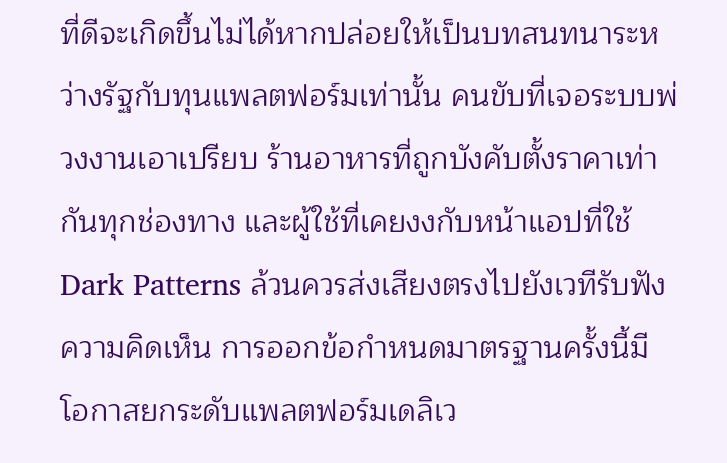ที่ดีจะเกิดขึ้นไม่ได้หากปล่อยให้เป็นบทสนทนาระหว่างรัฐกับทุนแพลตฟอร์มเท่านั้น คนขับที่เจอระบบพ่วงงานเอาเปรียบ ร้านอาหารที่ถูกบังคับตั้งราคาเท่ากันทุกช่องทาง และผู้ใช้ที่เคยงงกับหน้าแอปที่ใช้ Dark Patterns ล้วนควรส่งเสียงตรงไปยังเวทีรับฟังความคิดเห็น การออกข้อกำหนดมาตรฐานครั้งนี้มีโอกาสยกระดับแพลตฟอร์มเดลิเว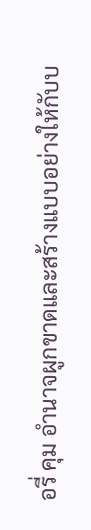อรี่ คุม อำนาจผูกขาดและสร้างแบบอย่างให้กับบ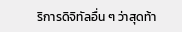ริการดิจิทัลอื่น ๆ ว่าสุดท้า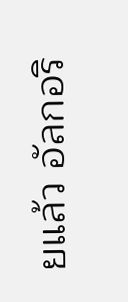ยแล้ว อัลกอริ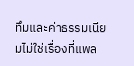ทึมและค่าธรรมเนียมไม่ใช่เรื่องที่แพล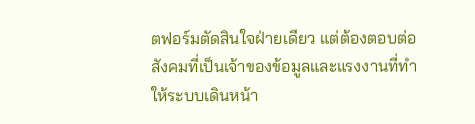ตฟอร์มตัดสินใจฝ่ายเดียว แต่ต้องตอบต่อสังคมที่เป็นเจ้าของข้อมูลและแรงงานที่ทำให้ระบบเดินหน้า